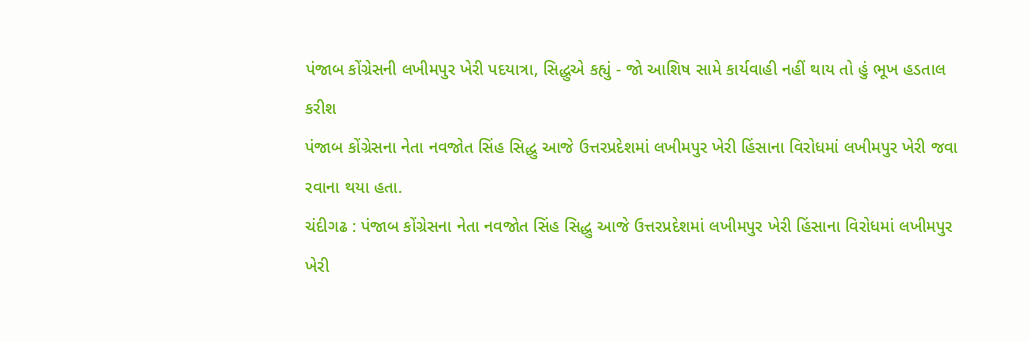પંજાબ કોંગ્રેસની લખીમપુર ખેરી પદયાત્રા, સિદ્ધુએ કહ્યું - જો આશિષ સામે કાર્યવાહી નહીં થાય તો હું ભૂખ હડતાલ કરીશ
પંજાબ કોંગ્રેસના નેતા નવજોત સિંહ સિદ્ધુ આજે ઉત્તરપ્રદેશમાં લખીમપુર ખેરી હિંસાના વિરોધમાં લખીમપુર ખેરી જવા રવાના થયા હતા.
ચંદીગઢ : પંજાબ કોંગ્રેસના નેતા નવજોત સિંહ સિદ્ધુ આજે ઉત્તરપ્રદેશમાં લખીમપુર ખેરી હિંસાના વિરોધમાં લખીમપુર ખેરી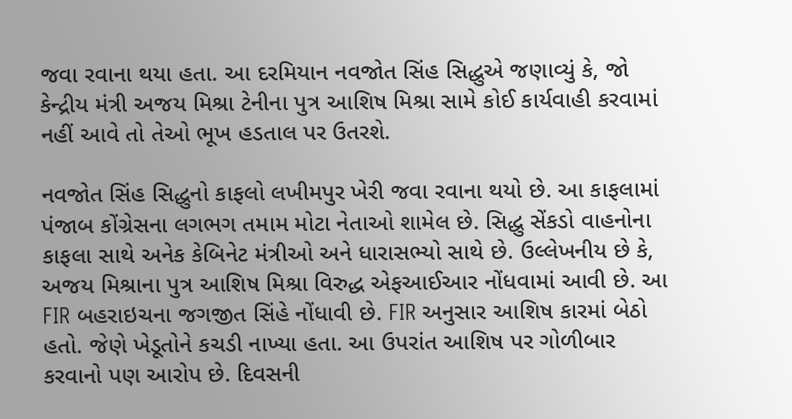જવા રવાના થયા હતા. આ દરમિયાન નવજોત સિંહ સિદ્ધુએ જણાવ્યું કે, જો કેન્દ્રીય મંત્રી અજય મિશ્રા ટેનીના પુત્ર આશિષ મિશ્રા સામે કોઈ કાર્યવાહી કરવામાં નહીં આવે તો તેઓ ભૂખ હડતાલ પર ઉતરશે.

નવજોત સિંહ સિદ્ધુનો કાફલો લખીમપુર ખેરી જવા રવાના થયો છે. આ કાફલામાં પંજાબ કોંગ્રેસના લગભગ તમામ મોટા નેતાઓ શામેલ છે. સિદ્ધુ સેંકડો વાહનોના કાફલા સાથે અનેક કેબિનેટ મંત્રીઓ અને ધારાસભ્યો સાથે છે. ઉલ્લેખનીય છે કે, અજય મિશ્રાના પુત્ર આશિષ મિશ્રા વિરુદ્ધ એફઆઈઆર નોંધવામાં આવી છે. આ FIR બહરાઇચના જગજીત સિંહે નોંધાવી છે. FIR અનુસાર આશિષ કારમાં બેઠો હતો. જેણે ખેડૂતોને કચડી નાખ્યા હતા. આ ઉપરાંત આશિષ પર ગોળીબાર કરવાનો પણ આરોપ છે. દિવસની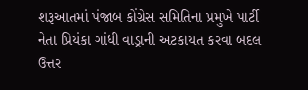શરૂઆતમાં પંજાબ કોંગ્રેસ સમિતિના પ્રમુખે પાર્ટી નેતા પ્રિયંકા ગાંધી વાડ્રાની અટકાયત કરવા બદલ ઉત્તર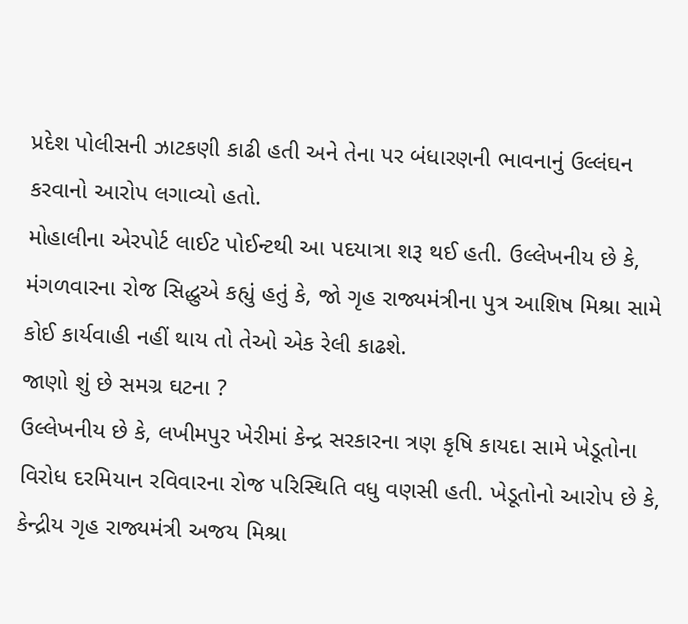પ્રદેશ પોલીસની ઝાટકણી કાઢી હતી અને તેના પર બંધારણની ભાવનાનું ઉલ્લંઘન કરવાનો આરોપ લગાવ્યો હતો.
મોહાલીના એરપોર્ટ લાઈટ પોઈન્ટથી આ પદયાત્રા શરૂ થઈ હતી. ઉલ્લેખનીય છે કે, મંગળવારના રોજ સિદ્ધુએ કહ્યું હતું કે, જો ગૃહ રાજ્યમંત્રીના પુત્ર આશિષ મિશ્રા સામે કોઈ કાર્યવાહી નહીં થાય તો તેઓ એક રેલી કાઢશે.
જાણો શું છે સમગ્ર ઘટના ?
ઉલ્લેખનીય છે કે, લખીમપુર ખેરીમાં કેન્દ્ર સરકારના ત્રણ કૃષિ કાયદા સામે ખેડૂતોના વિરોધ દરમિયાન રવિવારના રોજ પરિસ્થિતિ વધુ વણસી હતી. ખેડૂતોનો આરોપ છે કે, કેન્દ્રીય ગૃહ રાજ્યમંત્રી અજય મિશ્રા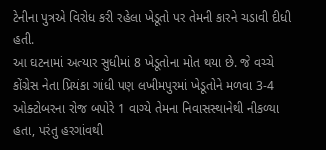ટેનીના પુત્રએ વિરોધ કરી રહેલા ખેડૂતો પર તેમની કારને ચડાવી દીધી હતી.
આ ઘટનામાં અત્યાર સુધીમાં 8 ખેડૂતોના મોત થયા છે. જે વચ્ચે કોંગ્રેસ નેતા પ્રિયંકા ગાંધી પણ લખીમપુરમાં ખેડૂતોને મળવા 3-4 ઓક્ટોબરના રોજ બપોરે 1 વાગ્યે તેમના નિવાસસ્થાનેથી નીકળ્યા હતા, પરંતુ હરગાંવથી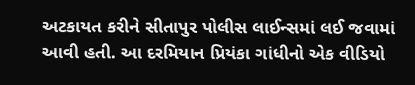અટકાયત કરીને સીતાપુર પોલીસ લાઈન્સમાં લઈ જવામાં આવી હતી. આ દરમિયાન પ્રિયંકા ગાંધીનો એક વીડિયો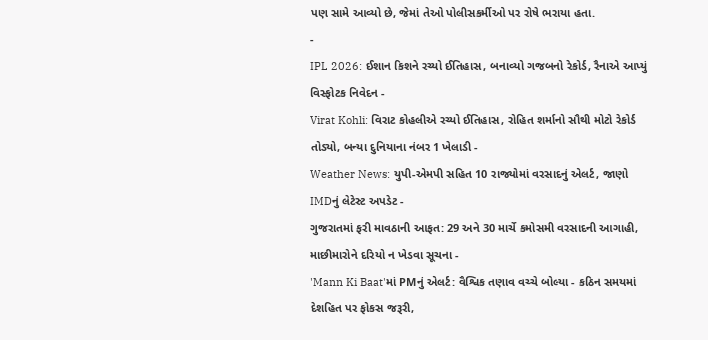પણ સામે આવ્યો છે, જેમાં તેઓ પોલીસકર્મીઓ પર રોષે ભરાયા હતા.
-
IPL 2026: ઈશાન કિશને રચ્યો ઈતિહાસ, બનાવ્યો ગજબનો રેકોર્ડ, રૈનાએ આપ્યું વિસ્ફોટક નિવેદન -
Virat Kohli: વિરાટ કોહલીએ રચ્યો ઈતિહાસ, રોહિત શર્માનો સૌથી મોટો રેકોર્ડ તોડ્યો, બન્યા દુનિયાના નંબર 1 ખેલાડી -
Weather News: યુપી-એમપી સહિત 10 રાજ્યોમાં વરસાદનું એલર્ટ, જાણો IMDનું લેટેસ્ટ અપડેટ -
ગુજરાતમાં ફરી માવઠાની આફત: 29 અને 30 માર્ચે કમોસમી વરસાદની આગાહી, માછીમારોને દરિયો ન ખેડવા સૂચના -
'Mann Ki Baat'માં PMનું એલર્ટ: વૈશ્વિક તણાવ વચ્ચે બોલ્યા - કઠિન સમયમાં દેશહિત પર ફોકસ જરૂરી,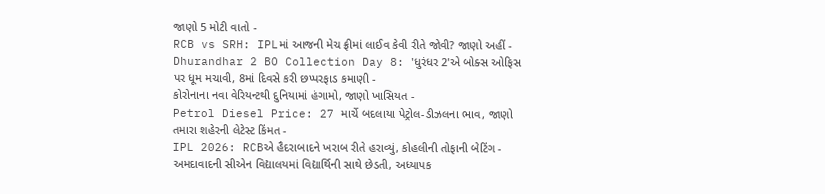જાણો 5 મોટી વાતો -
RCB vs SRH: IPLમાં આજની મેચ ફ્રીમાં લાઈવ કેવી રીતે જોવી? જાણો અહીં -
Dhurandhar 2 BO Collection Day 8: 'ધુરંધર 2'એ બોક્સ ઓફિસ પર ધૂમ મચાવી, 8માં દિવસે કરી છપ્પરફાડ કમાણી -
કોરોનાના નવા વેરિયન્ટથી દુનિયામાં હંગામો, જાણો ખાસિયત -
Petrol Diesel Price: 27 માર્ચે બદલાયા પેટ્રોલ-ડીઝલના ભાવ, જાણો તમારા શહેરની લેટેસ્ટ કિંમત -
IPL 2026: RCBએ હૈદરાબાદને ખરાબ રીતે હરાવ્યું, કોહલીની તોફાની બેટિંગ -
અમદાવાદની સીએન વિદ્યાલયમાં વિદ્યાર્થિની સાથે છેડતી, અધ્યાપક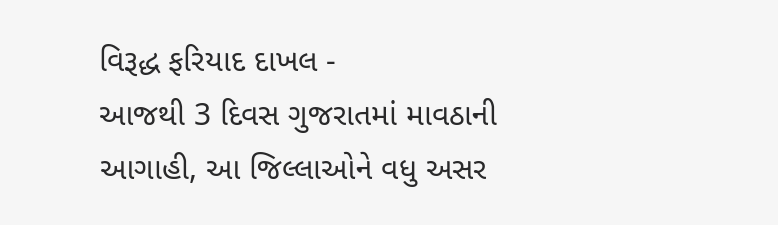વિરૂદ્ધ ફરિયાદ દાખલ -
આજથી 3 દિવસ ગુજરાતમાં માવઠાની આગાહી, આ જિલ્લાઓને વધુ અસર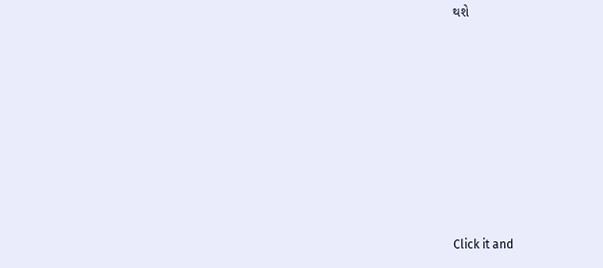થશે








Click it and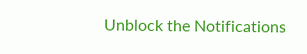Unblock the Notifications